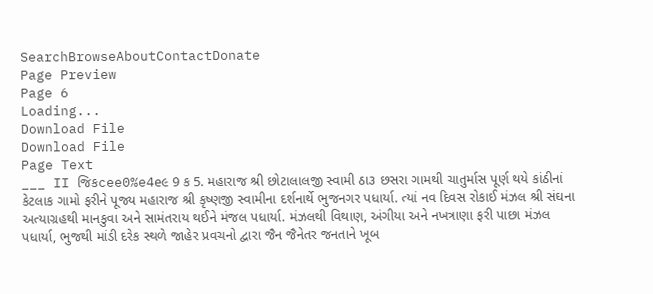SearchBrowseAboutContactDonate
Page Preview
Page 6
Loading...
Download File
Download File
Page Text
___ II જિકcee0%e4e૯ 9 ક 5. મહારાજ શ્રી છોટાલાલજી સ્વામી ઠા૩ છસરા ગામથી ચાતુર્માસ પૂર્ણ થયે કાંઠીનાં કેટલાક ગામો ફરીને પૂજ્ય મહારાજ શ્રી કૃષ્ણજી સ્વામીના દર્શનાર્થે ભુજનગર પધાર્યા. ત્યાં નવ દિવસ રોકાઈ મંઝલ શ્રી સંઘના અત્યાગ્રહથી માનકુવા અને સામંતરાય થઈને મંજલ પધાર્યા. મંઝલથી વિથાણ, અંગીયા અને નખત્રાણા ફરી પાછા મંઝલ પધાર્યા, ભુજથી માંડી દરેક સ્થળે જાહેર પ્રવચનો દ્વારા જૈન જૈનેતર જનતાને ખૂબ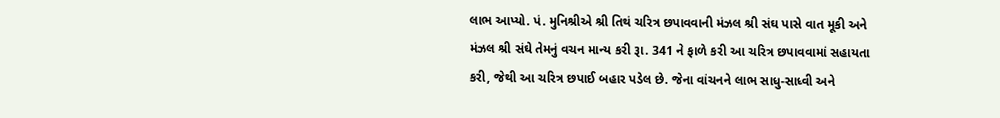લાભ આપ્યો. પં. મુનિશ્રીએ શ્રી તિથં ચરિત્ર છપાવવાની મંઝલ શ્રી સંઘ પાસે વાત મૂકી અને મંઝલ શ્રી સંઘે તેમનું વચન માન્ય કરી રૂા. 341 ને ફાળે કરી આ ચરિત્ર છપાવવામાં સહાયતા કરી, જેથી આ ચરિત્ર છપાઈ બહાર પડેલ છે. જેના વાંચનને લાભ સાધુ-સાધ્વી અને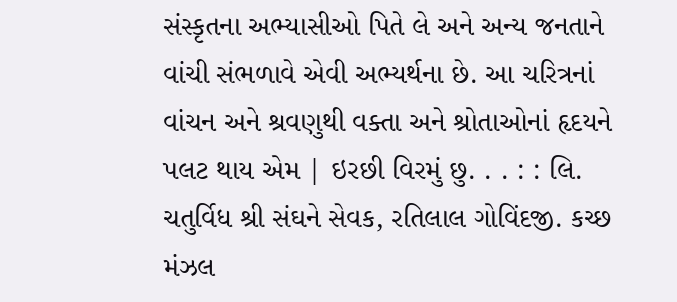સંસ્કૃતના અભ્યાસીઓ પિતે લે અને અન્ય જનતાને વાંચી સંભળાવે એવી અભ્યર્થના છે. આ ચરિત્રનાં વાંચન અને શ્રવણુથી વક્તા અને શ્રોતાઓનાં હૃદયને પલટ થાય એમ | ઇરછી વિરમું છુ. . . : : લિ. ચતુર્વિધ શ્રી સંઘને સેવક, રતિલાલ ગોવિંદજી. કચ્છ મંઝલ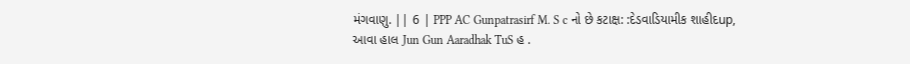મંગવાણુ. || 6 | PPP AC Gunpatrasirf M. S c નો છે કટાક્ષ: :દેડવાડિયામીક શાહીદup, આવા હાલ Jun Gun Aaradhak TuS હ .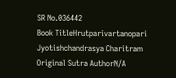SR No.036442
Book TitleHrutparivartanopari Jyotishchandrasya Charitram
Original Sutra AuthorN/A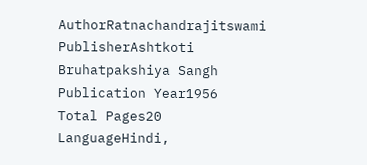AuthorRatnachandrajitswami
PublisherAshtkoti Bruhatpakshiya Sangh
Publication Year1956
Total Pages20
LanguageHindi,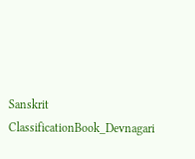Sanskrit
ClassificationBook_Devnagari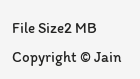File Size2 MB
Copyright © Jain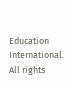Education International. All rights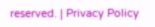reserved. | Privacy Policy